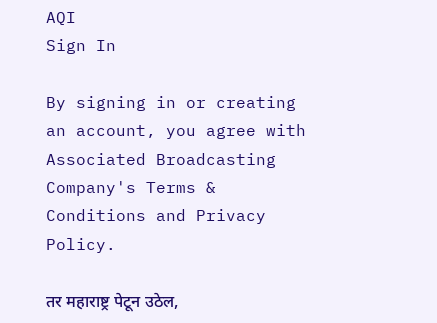AQI
Sign In

By signing in or creating an account, you agree with Associated Broadcasting Company's Terms & Conditions and Privacy Policy.

तर महाराष्ट्र पेटून उठेल,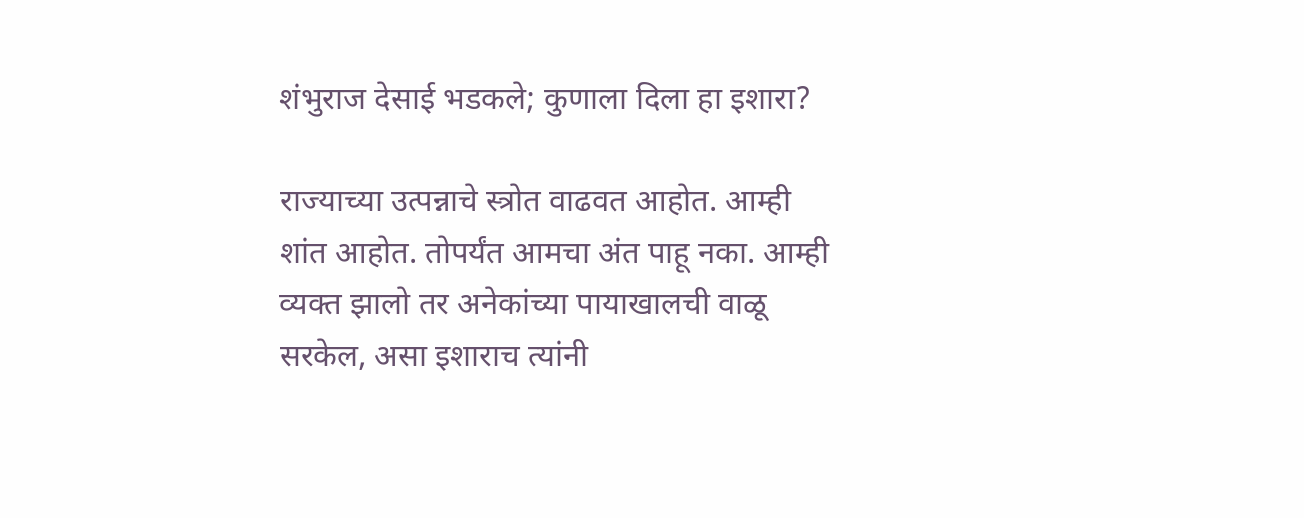शंभुराज देसाई भडकले; कुणाला दिला हा इशारा?

राज्याच्या उत्पन्नाचे स्त्रोत वाढवत आहोत. आम्ही शांत आहोत. तोपर्यंत आमचा अंत पाहू नका. आम्ही व्यक्त झालो तर अनेकांच्या पायाखालची वाळू सरकेल, असा इशाराच त्यांनी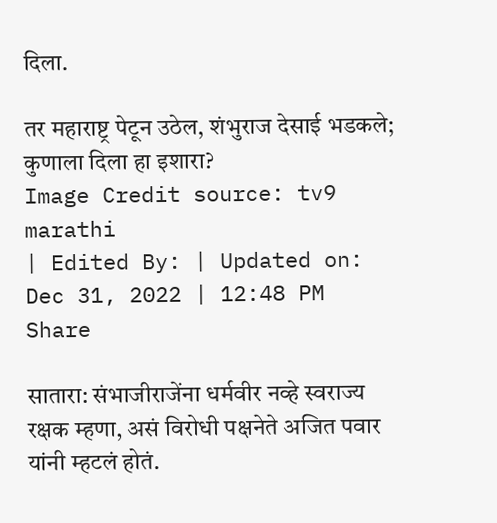दिला.

तर महाराष्ट्र पेटून उठेल, शंभुराज देसाई भडकले; कुणाला दिला हा इशारा?
Image Credit source: tv9 marathi
| Edited By: | Updated on: Dec 31, 2022 | 12:48 PM
Share

सातारा: संभाजीराजेंना धर्मवीर नव्हे स्वराज्य रक्षक म्हणा, असं विरोधी पक्षनेते अजित पवार यांनी म्हटलं होतं.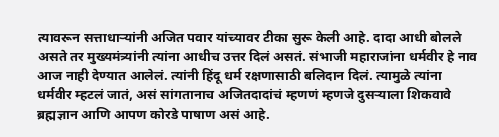त्यावरून सत्ताधाऱ्यांनी अजित पवार यांच्यावर टीका सुरू केली आहे. दादा आधी बोलले असते तर मुख्यमंत्र्यांनी त्यांना आधीच उत्तर दिलं‌ असतं. संभाजी महाराजांना धर्मवीर हे नाव आज नाही देण्यात आलेलं. त्यांनी हिंदू धर्म रक्षणासाठी बलिदान दिलं. त्यामुळे त्यांना धर्मवीर म्हटलं जातं, असं सांगतानाच अजितदादांचं म्हणणं म्हणजे दुसऱ्याला शिकवावे ब्रह्मज्ञान आणि आपण कोरडे पाषाण असं आहे.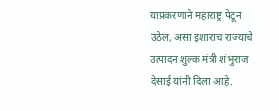याप्रकरणाने महाराष्ट्र पेटून उठेल, असा इशाराच राज्याचे उत्पादन शुल्क मंत्री शंभुराज देसाई यांनी दिला आहे.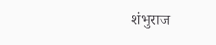शंभुराज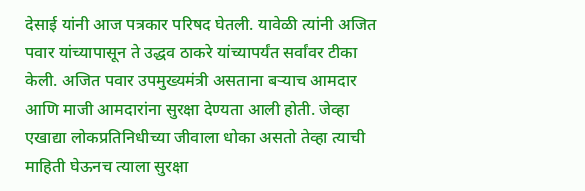देसाई यांनी आज पत्रकार परिषद घेतली. यावेळी त्यांनी अजित पवार यांच्यापासून ते उद्धव ठाकरे यांच्यापर्यंत सर्वांवर टीका केली. अजित पवार उपमुख्यमंत्री असताना बऱ्याच आमदार आणि माजी आमदारांना सुरक्षा देण्यता आली होती. जेव्हा एखाद्या लोकप्रतिनिधीच्या जीवाला धोका असतो तेव्हा त्याची माहिती घेऊनच त्याला सुरक्षा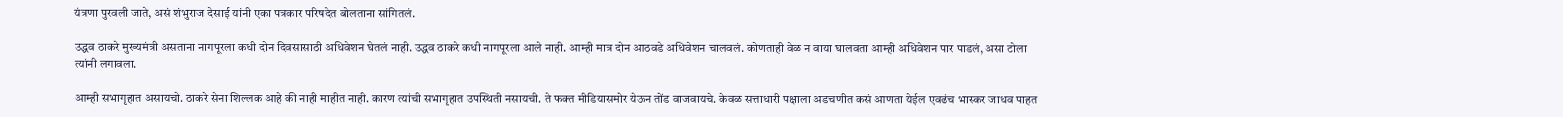यंत्रणा पुरवली जाते, असं शंभुराज देसाई यांनी एका पत्रकार परिषदेत बोलताना सांगितलं.

उद्धव ठाकरे मुख्यमंत्री असताना नागपूरला कधी दोन दिवसासाठी अधिवेशन घेतलं नाही. उद्धव ठाकरे कधी नागपूरला आले नाही. आम्ही मात्र दोन आठवडे अधिवेशन चालवलं. कोणताही वेळ न वाया घालवता आम्ही अधिवेशन पार पाडलं, असा टोला त्यांनी लगावला.

आम्ही सभागृहात असायचो. ठाकरे सेना शिल्लक आहे की नाही माहीत नाही. कारण त्यांची सभागृहात उपस्थिती नसायची. ते फक्त मीडियासमोर येऊन तोंड वाजवायचे. केवळ सत्ताधारी पक्षाला अडचणीत कसं आणता येईल एवढंच भास्कर जाधव पाहत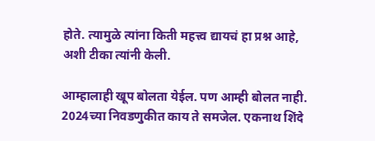होते. त्यामुळे त्यांना किती महत्त्व द्यायचं हा प्रश्न आहे, अशी टीका त्यांनी केली.

आम्हालाही खूप बोलता येईल. पण आम्ही बोलत नाही. 2024च्या निवडणुकीत काय ते समजेल. एकनाथ शिंदे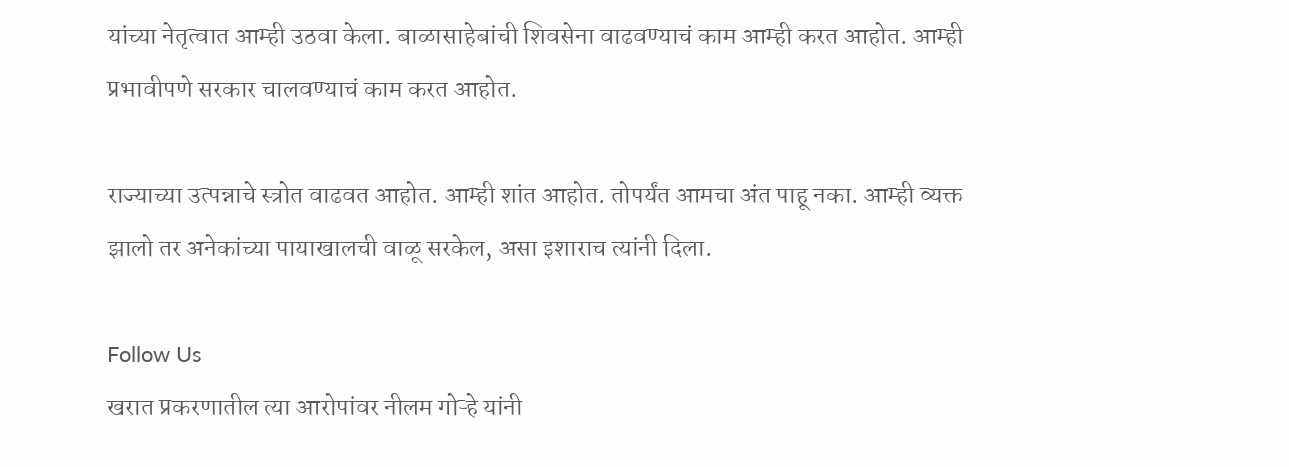यांच्या नेतृत्वात आम्ही उठवा केला. बाळासाहेबांची शिवसेना वाढवण्याचं काम आम्ही करत आहोत. आम्ही प्रभावीपणे सरकार चालवण्याचं काम करत आहोत.

राज्याच्या उत्पन्नाचे स्त्रोत वाढवत आहोत. आम्ही शांत आहोत. तोपर्यंत आमचा अंत पाहू नका. आम्ही व्यक्त झालो तर अनेकांच्या पायाखालची वाळू सरकेल, असा इशाराच त्यांनी दिला.

Follow Us
खरात प्रकरणातील त्या आरोपांवर नीलम गोऱ्हे यांनी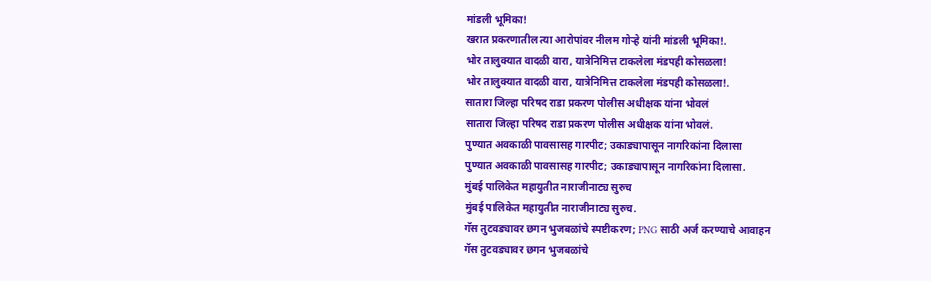मांडली भूमिका!
खरात प्रकरणातील त्या आरोपांवर नीलम गोऱ्हे यांनी मांडली भूमिका!.
भोर तालुक्यात वादळी वारा, यात्रेनिमित्त टाकलेला मंडपही कोसळला!
भोर तालुक्यात वादळी वारा, यात्रेनिमित्त टाकलेला मंडपही कोसळला!.
सातारा जिल्हा परिषद राडा प्रकरण पोलीस अधीक्षक यांना भोवलं
सातारा जिल्हा परिषद राडा प्रकरण पोलीस अधीक्षक यांना भोवलं.
पुण्यात अवकाळी पावसासह गारपीट; उकाड्यापासून नागरिकांना दिलासा
पुण्यात अवकाळी पावसासह गारपीट; उकाड्यापासून नागरिकांना दिलासा.
मुंबई पालिकेत महायुतीत नाराजीनाट्य सुरुच
मुंबई पालिकेत महायुतीत नाराजीनाट्य सुरुच.
गॅस तुटवड्यावर छगन भुजबळांचे स्पष्टीकरण; PNG साठी अर्ज करण्याचे आवाहन
गॅस तुटवड्यावर छगन भुजबळांचे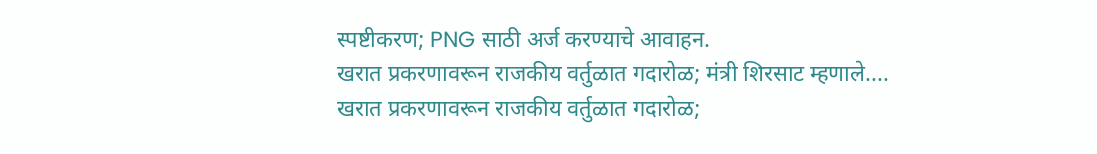स्पष्टीकरण; PNG साठी अर्ज करण्याचे आवाहन.
खरात प्रकरणावरून राजकीय वर्तुळात गदारोळ; मंत्री शिरसाट म्हणाले....
खरात प्रकरणावरून राजकीय वर्तुळात गदारोळ;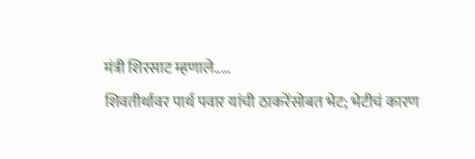मंत्री शिरसाट म्हणाले.....
शिवतीर्थावर पार्थ पवार यांची ठाकरेंसोबत भेट; भेटीचं कारण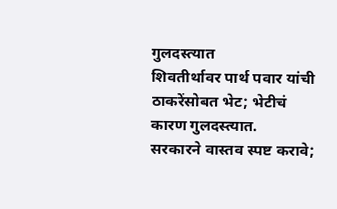गुलदस्त्यात
शिवतीर्थावर पार्थ पवार यांची ठाकरेंसोबत भेट; भेटीचं कारण गुलदस्त्यात.
सरकारने वास्तव स्पष्ट करावे;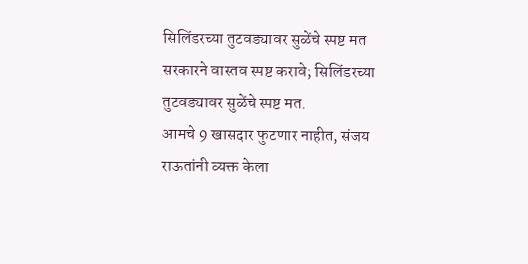सिलिंडरच्या तुटवड्यावर सुळेंचे स्पष्ट मत
सरकारने वास्तव स्पष्ट करावे; सिलिंडरच्या तुटवड्यावर सुळेंचे स्पष्ट मत.
आमचे 9 खासदार फुटणार नाहीत, संजय राऊतांनी व्यक्त केला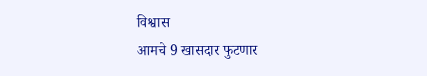विश्वास
आमचे 9 खासदार फुटणार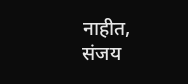नाहीत, संजय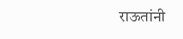राऊतांनी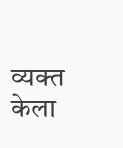व्यक्त केला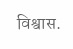विश्वास.